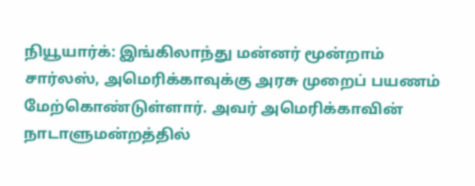நியூயார்க்: இங்கிலாந்து மன்னர் மூன்றாம் சார்லஸ், அமெரிக்காவுக்கு அரசு முறைப் பயணம் மேற்கொண்டுள்ளார். அவர் அமெரிக்காவின் நாடாளுமன்றத்தில்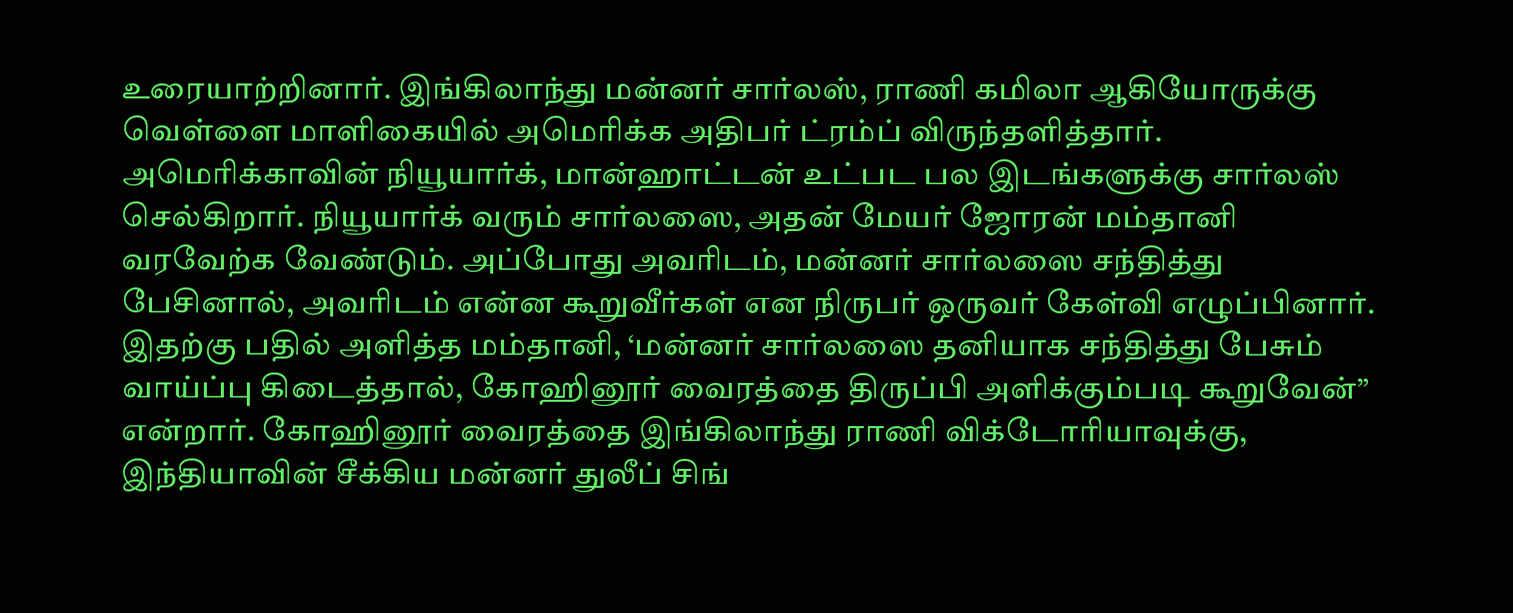உரையாற்றினார். இங்கிலாந்து மன்னர் சார்லஸ், ராணி கமிலா ஆகியோருக்கு வெள்ளை மாளிகையில் அமெரிக்க அதிபர் ட்ரம்ப் விருந்தளித்தார்.
அமெரிக்காவின் நியூயார்க், மான்ஹாட்டன் உட்பட பல இடங்களுக்கு சார்லஸ் செல்கிறார். நியூயார்க் வரும் சார்லஸை, அதன் மேயர் ஜோரன் மம்தானி வரவேற்க வேண்டும். அப்போது அவரிடம், மன்னர் சார்லஸை சந்தித்து பேசினால், அவரிடம் என்ன கூறுவீர்கள் என நிருபர் ஒருவர் கேள்வி எழுப்பினார்.
இதற்கு பதில் அளித்த மம்தானி, ‘மன்னர் சார்லஸை தனியாக சந்தித்து பேசும் வாய்ப்பு கிடைத்தால், கோஹினூர் வைரத்தை திருப்பி அளிக்கும்படி கூறுவேன்” என்றார். கோஹினூர் வைரத்தை இங்கிலாந்து ராணி விக்டோரியாவுக்கு, இந்தியாவின் சீக்கிய மன்னர் துலீப் சிங்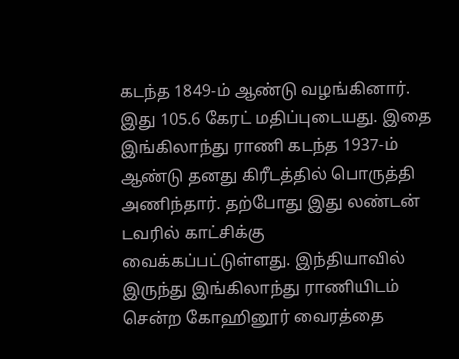கடந்த 1849-ம் ஆண்டு வழங்கினார்.
இது 105.6 கேரட் மதிப்புடையது. இதை இங்கிலாந்து ராணி கடந்த 1937-ம் ஆண்டு தனது கிரீடத்தில் பொருத்தி அணிந்தார். தற்போது இது லண்டன் டவரில் காட்சிக்கு வைக்கப்பட்டுள்ளது. இந்தியாவில் இருந்து இங்கிலாந்து ராணியிடம் சென்ற கோஹினூர் வைரத்தை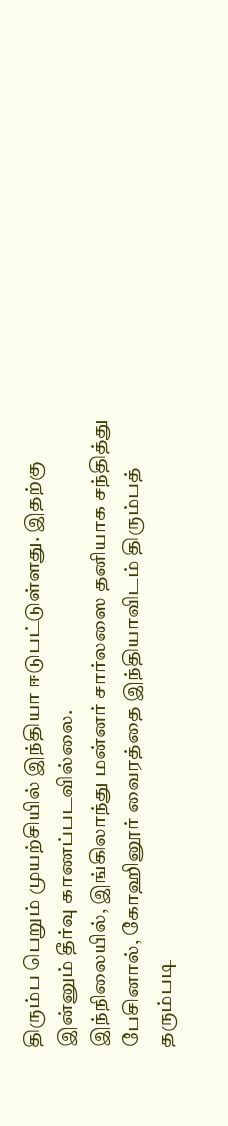திரும்ப பெறும் முயற்சியில் இந்தியா ஈடுபட்டுள்ளது. இதற்கு இன்னும் தீர்வு காணப்படவில்லை.
இந்நிலையில், இங்கிலாந்து மன்னர் சார்லஸை தனியாக சந்தித்து பேசினால், கோஹினூர் வைரத்தை இந்தியாவிடம் திரும்பத் தரும்படி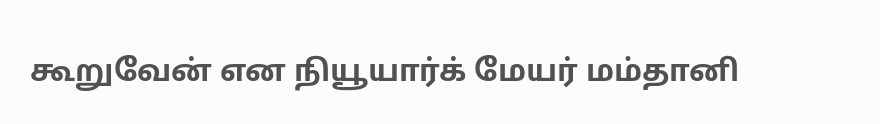கூறுவேன் என நியூயார்க் மேயர் மம்தானி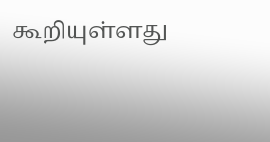கூறியுள்ளது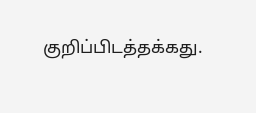குறிப்பிடத்தக்கது.